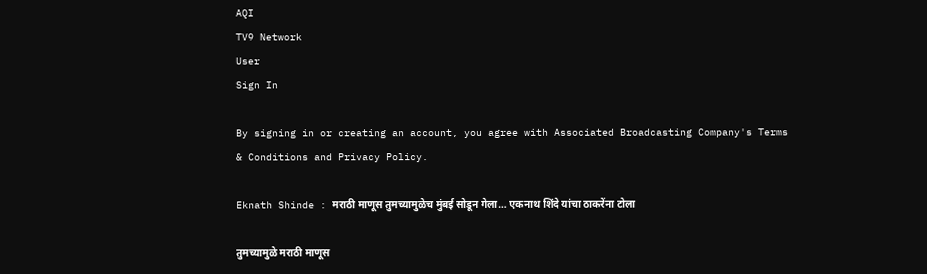AQI
TV9 Network
User
Sign In

By signing in or creating an account, you agree with Associated Broadcasting Company's Terms & Conditions and Privacy Policy.

Eknath Shinde : मराठी माणूस तुमच्यामुळेच मुंबई सोडून गेला… एकनाथ शिंदे यांचा ठाकरेंना टोला

तुमच्यामुळे मराठी माणूस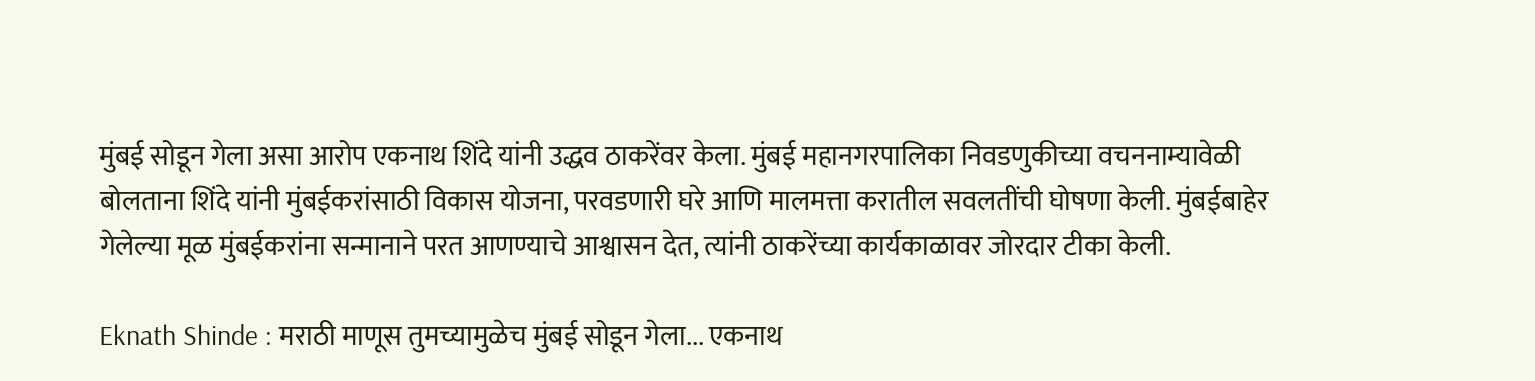मुंबई सोडून गेला असा आरोप एकनाथ शिंदे यांनी उद्धव ठाकरेंवर केला. मुंबई महानगरपालिका निवडणुकीच्या वचननाम्यावेळी बोलताना शिंदे यांनी मुंबईकरांसाठी विकास योजना, परवडणारी घरे आणि मालमत्ता करातील सवलतींची घोषणा केली. मुंबईबाहेर गेलेल्या मूळ मुंबईकरांना सन्मानाने परत आणण्याचे आश्वासन देत, त्यांनी ठाकरेंच्या कार्यकाळावर जोरदार टीका केली.

Eknath Shinde : मराठी माणूस तुमच्यामुळेच मुंबई सोडून गेला... एकनाथ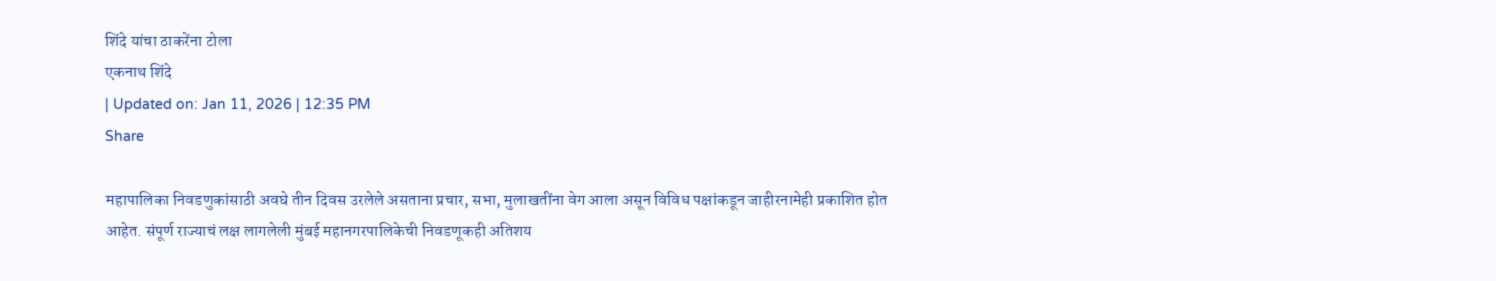शिंदे यांचा ठाकरेंना टोला
एकनाथ शिंदे
| Updated on: Jan 11, 2026 | 12:35 PM
Share

महापालिका निवडणुकांसाठी अवघे तीन दिवस उरलेले असताना प्रचार, सभा, मुलाखतींना वेग आला असून विविध पक्षांकडून जाहीरनामेही प्रकाशित होत आहेत. संपूर्ण राज्याचं लक्ष लागलेली मुंबई महानगरपालिकेची निवडणूकही अतिशय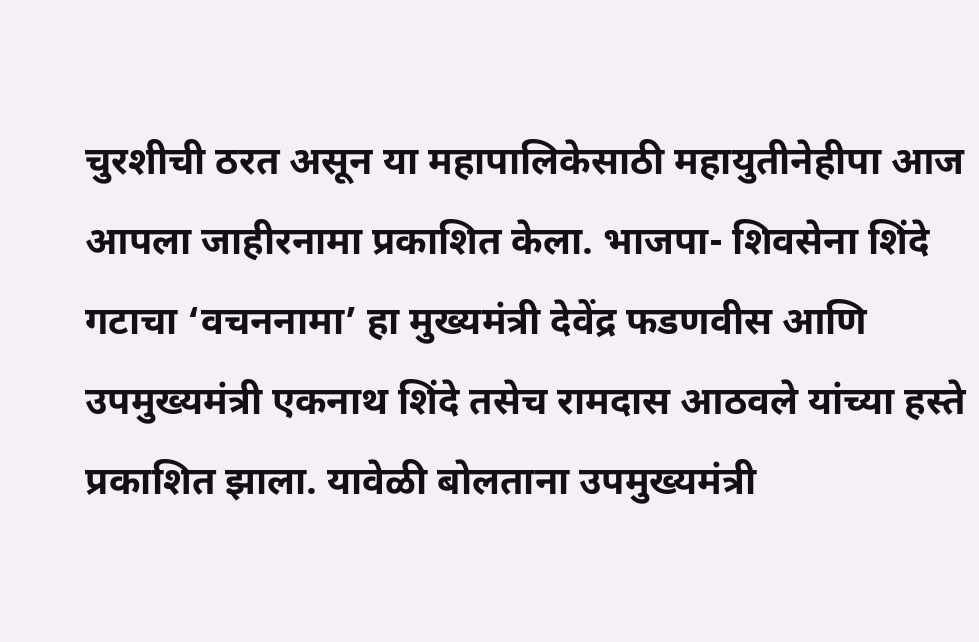चुरशीची ठरत असून या महापालिकेसाठी महायुतीनेहीपा आज आपला जाहीरनामा प्रकाशित केला. भाजपा- शिवसेना शिंदे गटाचा ‘वचननामा’ हा मुख्यमंत्री देवेंद्र फडणवीस आणि उपमुख्यमंत्री एकनाथ शिंदे तसेच रामदास आठवले यांच्या हस्ते प्रकाशित झाला. यावेळी बोलताना उपमुख्यमंत्री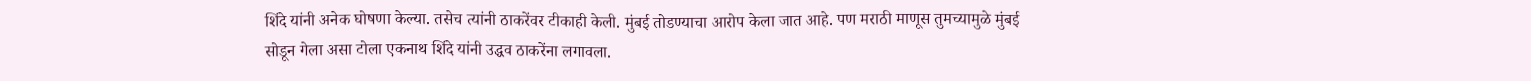शिंदे यांनी अनेक घोषणा केल्या. तसेच त्यांनी ठाकरेंवर टीकाही केली. मुंबई तोडण्याचा आरोप केला जात आहे. पण मराठी माणूस तुमच्यामुळे मुंबई सोडून गेला असा टोला एकनाथ शिंदे यांनी उद्धव ठाकरेंना लगावला.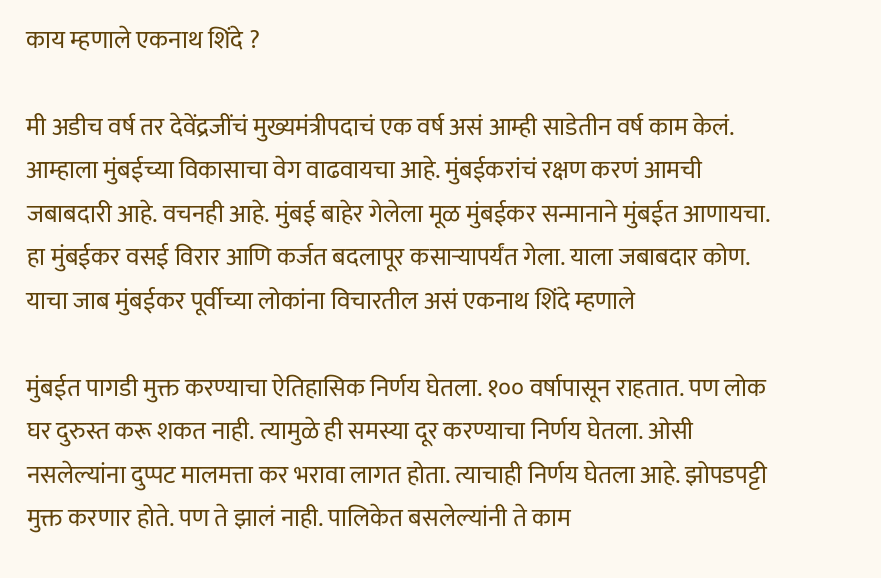काय म्हणाले एकनाथ शिंदे ?

मी अडीच वर्ष तर देवेंद्रजींचं मुख्यमंत्रीपदाचं एक वर्ष असं आम्ही साडेतीन वर्ष काम केलं. आम्हाला मुंबईच्या विकासाचा वेग वाढवायचा आहे. मुंबईकरांचं रक्षण करणं आमची जबाबदारी आहे. वचनही आहे. मुंबई बाहेर गेलेला मूळ मुंबईकर सन्मानाने मुंबईत आणायचा. हा मुंबईकर वसई विरार आणि कर्जत बदलापूर कसाऱ्यापर्यंत गेला. याला जबाबदार कोण. याचा जाब मुंबईकर पूर्वीच्या लोकांना विचारतील असं एकनाथ शिंदे म्हणाले

मुंबईत पागडी मुक्त करण्याचा ऐतिहासिक निर्णय घेतला. १०० वर्षापासून राहतात. पण लोक घर दुरुस्त करू शकत नाही. त्यामुळे ही समस्या दूर करण्याचा निर्णय घेतला. ओसी नसलेल्यांना दुप्पट मालमत्ता कर भरावा लागत होता. त्याचाही निर्णय घेतला आहे. झोपडपट्टी मुक्त करणार होते. पण ते झालं नाही. पालिकेत बसलेल्यांनी ते काम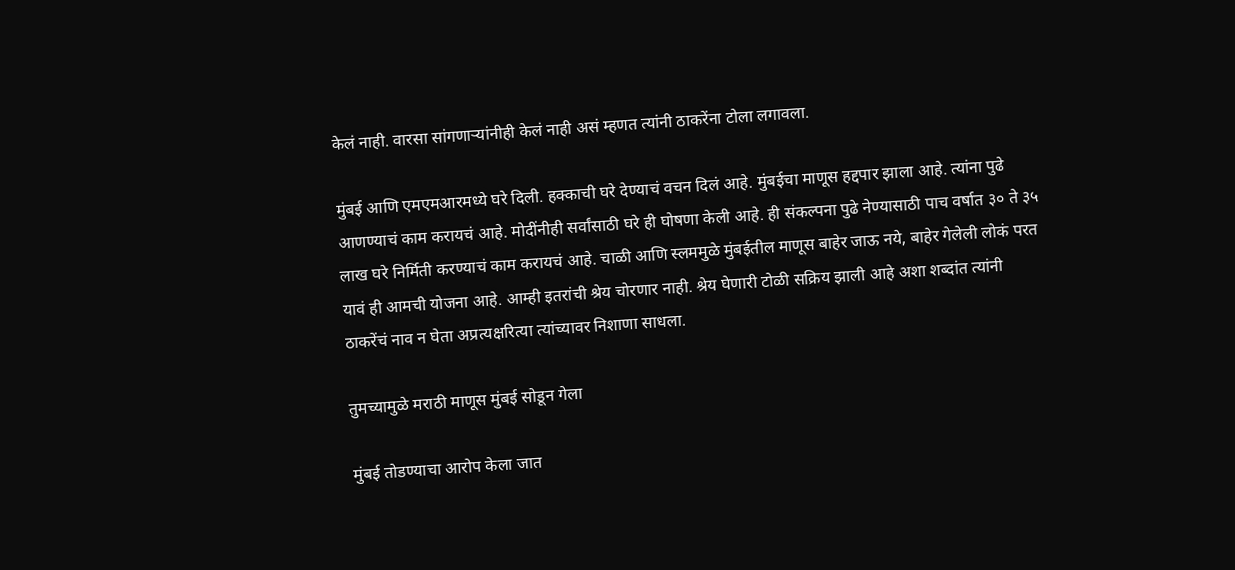केलं नाही. वारसा सांगणाऱ्यांनीही केलं नाही असं म्हणत त्यांनी ठाकरेंना टोला लगावला.

मुंबई आणि एमएमआरमध्ये घरे दिली. हक्काची घरे देण्याचं वचन दिलं आहे. मुंबईचा माणूस हद्दपार झाला आहे. त्यांना पुढे आणण्याचं काम करायचं आहे. मोदींनीही सर्वांसाठी घरे ही घोषणा केली आहे. ही संकल्पना पुढे नेण्यासाठी पाच वर्षात ३० ते ३५ लाख घरे निर्मिती करण्याचं काम करायचं आहे. चाळी आणि स्लममुळे मुंबईतील माणूस बाहेर जाऊ नये, बाहेर गेलेली लोकं परत यावं ही आमची योजना आहे. आम्ही इतरांची श्रेय चोरणार नाही. श्रेय घेणारी टोळी सक्रिय झाली आहे अशा शब्दांत त्यांनी ठाकरेंचं नाव न घेता अप्रत्यक्षरित्या त्यांच्यावर निशाणा साधला.

तुमच्यामुळे मराठी माणूस मुंबई सोडून गेला

मुंबई तोडण्याचा आरोप केला जात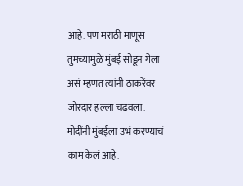आहे. पण मराठी माणूस तुमच्यामुळे मुंबई सोडून गेला असं म्हणत त्यांनी ठाकरेंवर जोरदार हल्ला चढवला. मोदींनी मुंबईला उभं करण्याचं काम केलं आहे.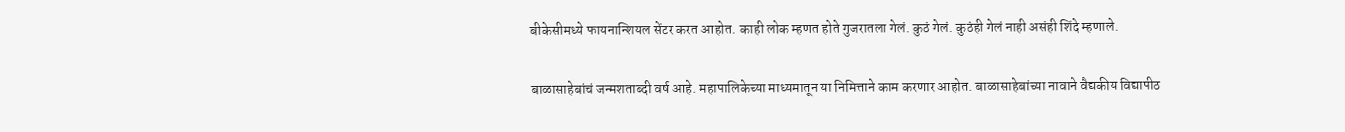बीकेसीमध्ये फायनान्शियल सेंटर करत आहोत. काही लोक म्हणत होते गुजरातला गेलं. कुठं गेलं. कुठंही गेलं नाही असंही शिंदे म्हणाले.

बाळासाहेबांचं जन्मशताब्दी वर्ष आहे. महापालिकेच्या माध्यमातून या निमित्ताने काम करणार आहोत. बाळासाहेबांच्या नावाने वैद्यकीय विद्यापीठ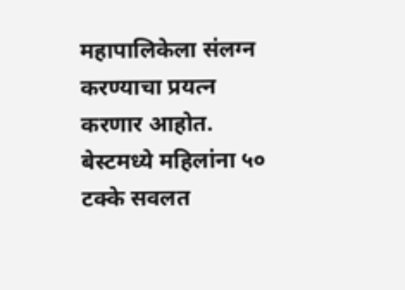महापालिकेला संलग्न करण्याचा प्रयत्न करणार आहोत. बेस्टमध्ये महिलांना ५० टक्के सवलत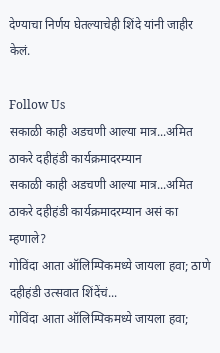देण्याचा निर्णय घेतल्याचेही शिंदे यांनी जाहीर केलं.

Follow Us
सकाळी काही अडचणी आल्या मात्र...अमित ठाकरे दहीहंडी कार्यक्रमादरम्यान
सकाळी काही अडचणी आल्या मात्र...अमित ठाकरे दहीहंडी कार्यक्रमादरम्यान असं का म्हणाले?
गोविंदा आता ऑलिम्पिकमध्ये जायला हवा; ठाणे दहीहंडी उत्सवात शिंदेंचं...
गोविंदा आता ऑलिम्पिकमध्ये जायला हवा;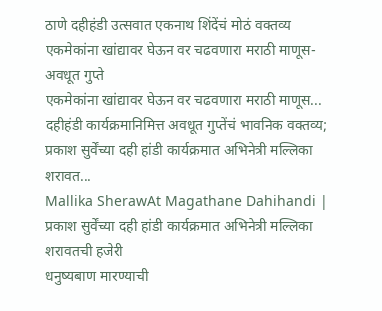ठाणे दहीहंडी उत्सवात एकनाथ शिंदेंचं मोठं वक्तव्य
एकमेकांना खांद्यावर घेऊन वर चढवणारा मराठी माणूस- अवधूत गुप्ते
एकमेकांना खांद्यावर घेऊन वर चढवणारा मराठी माणूस... दहीहंडी कार्यक्रमानिमित्त अवधूत गुप्तेंचं भावनिक वक्तव्य;
प्रकाश सुर्वेंच्या दही हांडी कार्यक्रमात अभिनेत्री मल्लिका शरावत...
Mallika SherawAt Magathane Dahihandi | प्रकाश सुर्वेंच्या दही हांडी कार्यक्रमात अभिनेत्री मल्लिका शरावतची हजेरी
धनुष्यबाण मारण्याची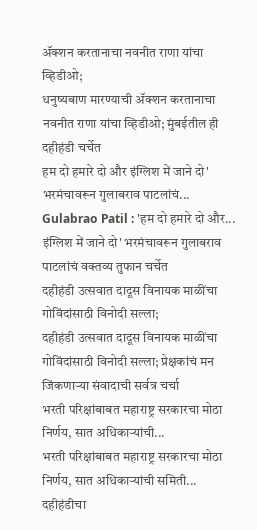ॲक्शन करतानाचा नवनीत राणा यांचा व्हिडीओ;
धनुष्यबाण मारण्याची ॲक्शन करतानाचा नवनीत राणा यांचा व्हिडीओ; मुंबईतील ही दहीहंडी चर्चेत
हम दो हमारे दो और इंग्लिश में जाने दो' भरमंचावरून गुलाबराव पाटलांचं...
Gulabrao Patil : 'हम दो हमारे दो और... इंग्लिश में जाने दो' भरमंचावरून गुलाबराव पाटलांचं वक्तव्य तुफान चर्चेत
दहीहंडी उत्सवात दादूस विनायक माळींचा गोविंदांसाठी विनोदी सल्ला;
दहीहंडी उत्सवात दादूस विनायक माळींचा गोविंदांसाठी विनोदी सल्ला; प्रेक्षकांचं मन जिंकणाऱ्या संवादाची सर्वत्र चर्चा
भरती परिक्षांबाबत महाराष्ट्र सरकारचा मोठा निर्णय, सात अधिकाऱ्यांची...
भरती परिक्षांबाबत महाराष्ट्र सरकारचा मोठा निर्णय, सात अधिकाऱ्यांची समिती...
दहीहंडीचा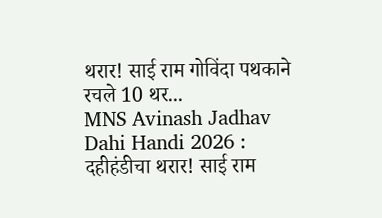थरार! साई राम गोविंदा पथकाने रचले 10 थर...
MNS Avinash Jadhav Dahi Handi 2026 : दहीहंडीचा थरार! साई राम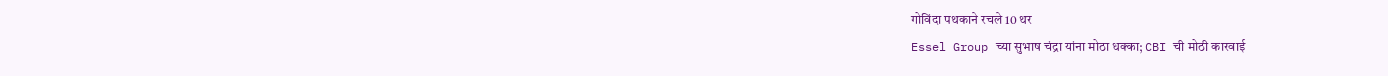गोविंदा पथकाने रचले 10 थर
Essel Group च्या सुभाष चंद्रा यांना मोठा धक्का; CBI ची मोठी कारवाई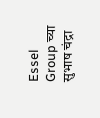Essel Group च्या सुभाष चंद्रा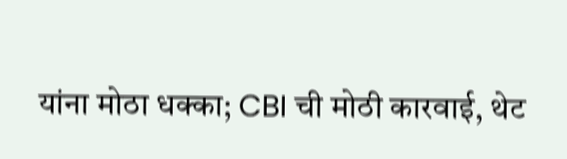यांना मोठा धक्का; CBI ची मोठी कारवाई, थेट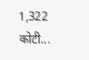1,322 कोटी...